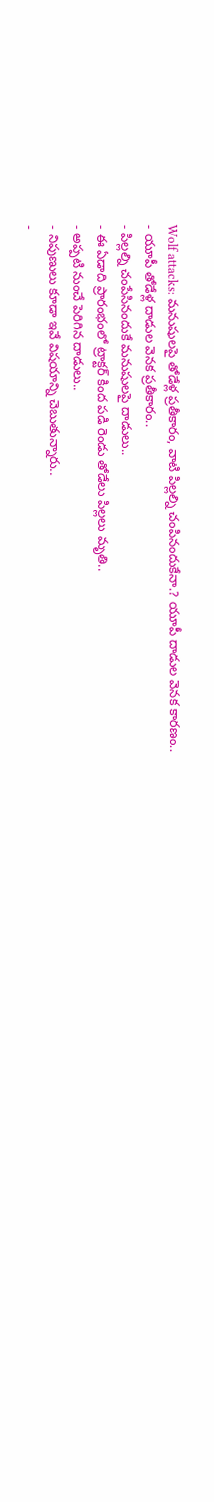Wolf attacks: మనుషులపై తోడేళ్ల ప్రతీకారం, వాటి పిల్లల్ని చంపినందుకేనా.? యూపీ దాడుల వెనక కారణం..
- యూపీ తోడేళ్ల దాడుల వెనక ప్రతీకారం..
- పిల్లల్ని చంపేసినందుకే మనుషులపై దాడులు..
- ఈ ఏడాది ప్రారంభంలో ట్రాక్టర్ కింద పడి రెండు తోడేలు పిల్లలు మృతి..
- అప్పటి నుంచే పెరిగిన దాడులు..
- నిపుణులు కూడా ఇవే విషయాన్ని చెబుతున్నారు..
-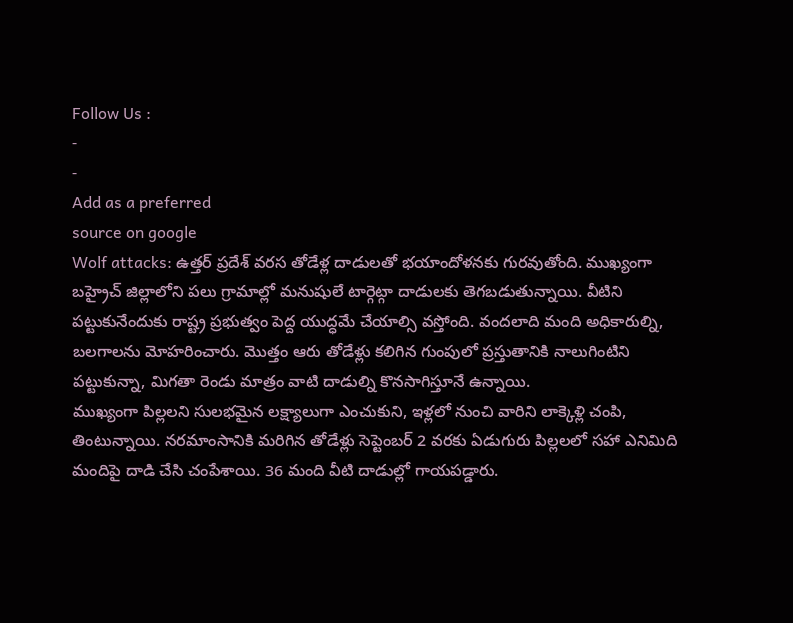Follow Us :
-
-
Add as a preferred
source on google
Wolf attacks: ఉత్తర్ ప్రదేశ్ వరస తోడేళ్ల దాడులతో భయాందోళనకు గురవుతోంది. ముఖ్యంగా బహ్రైచ్ జిల్లాలోని పలు గ్రామాల్లో మనుషులే టార్గెట్గా దాడులకు తెగబడుతున్నాయి. వీటిని పట్టుకునేందుకు రాష్ట్ర ప్రభుత్వం పెద్ద యుద్ధమే చేయాల్సి వస్తోంది. వందలాది మంది అధికారుల్ని, బలగాలను మోహరించారు. మొత్తం ఆరు తోడేళ్లు కలిగిన గుంపులో ప్రస్తుతానికి నాలుగింటిని పట్టుకున్నా, మిగతా రెండు మాత్రం వాటి దాడుల్ని కొనసాగిస్తూనే ఉన్నాయి.
ముఖ్యంగా పిల్లలని సులభమైన లక్ష్యాలుగా ఎంచుకుని, ఇళ్లలో నుంచి వారిని లాక్కెళ్లి చంపి, తింటున్నాయి. నరమాంసానికి మరిగిన తోడేళ్లు సెప్టెంబర్ 2 వరకు ఏడుగురు పిల్లలలో సహా ఎనిమిది మందిపై దాడి చేసి చంపేశాయి. 36 మంది వీటి దాడుల్లో గాయపడ్డారు.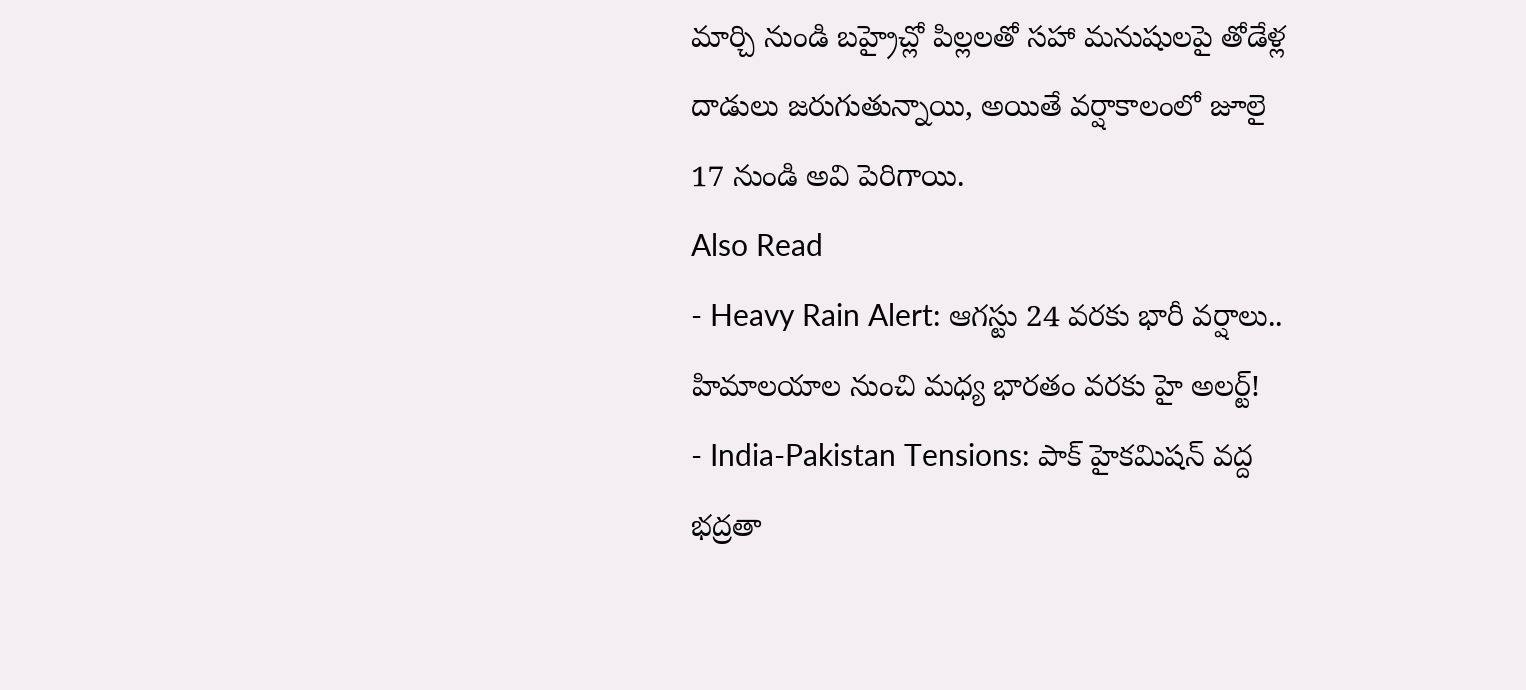మార్చి నుండి బహ్రైచ్లో పిల్లలతో సహా మనుషులపై తోడేళ్ల దాడులు జరుగుతున్నాయి, అయితే వర్షాకాలంలో జూలై 17 నుండి అవి పెరిగాయి.
Also Read
- Heavy Rain Alert: ఆగస్టు 24 వరకు భారీ వర్షాలు.. హిమాలయాల నుంచి మధ్య భారతం వరకు హై అలర్ట్!
- India-Pakistan Tensions: పాక్ హైకమిషన్ వద్ద భద్రతా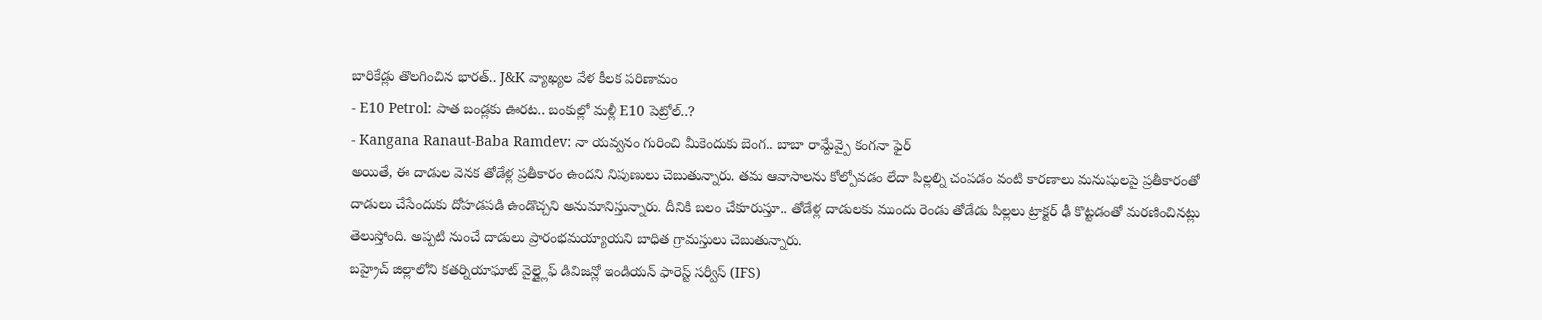బారికేడ్లు తొలగించిన భారత్.. J&K వ్యాఖ్యల వేళ కీలక పరిణామం
- E10 Petrol: పాత బండ్లకు ఊరట.. బంకుల్లో మళ్లీ E10 పెట్రోల్..?
- Kangana Ranaut-Baba Ramdev: నా యవ్వనం గురించి మీకెందుకు బెంగ.. బాబా రామ్దేవ్పై కంగనా ఫైర్
అయితే, ఈ దాడుల వెనక తోడేళ్ల ప్రతీకారం ఉందని నిపుణులు చెబుతున్నారు. తమ ఆవాసాలను కోల్పోవడం లేదా పిల్లల్ని చంపడం వంటి కారణాలు మనుషులపై ప్రతీకారంతో దాడులు చేసేందుకు దోహడపడి ఉండొచ్చని అనుమానిస్తున్నారు. దీనికి బలం చేకూరుస్తూ.. తోడేళ్ల దాడులకు ముందు రెండు తోడేడు పిల్లలు ట్రాక్టర్ ఢీ కొట్టడంతో మరణించినట్లు తెలుస్తోంది. అప్పటి నుంచే దాడులు ప్రారంభమయ్యాయని బాధిత గ్రామస్తులు చెబుతున్నారు.
బహ్రైచ్ జిల్లాలోని కతర్నియాఘాట్ వైల్డ్లైఫ్ డివిజన్లో ఇండియన్ ఫారెస్ట్ సర్వీస్ (IFS)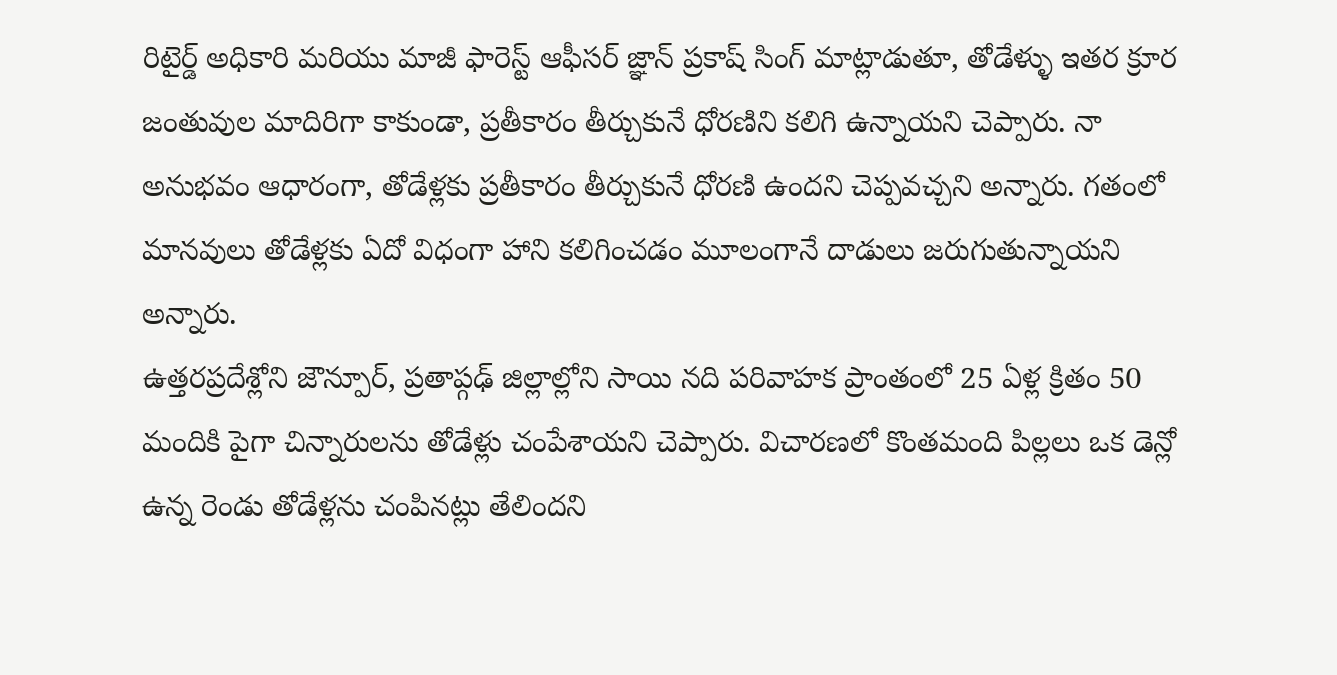రిటైర్డ్ అధికారి మరియు మాజీ ఫారెస్ట్ ఆఫీసర్ జ్ఞాన్ ప్రకాష్ సింగ్ మాట్లాడుతూ, తోడేళ్ళు ఇతర క్రూర జంతువుల మాదిరిగా కాకుండా, ప్రతీకారం తీర్చుకునే ధోరణిని కలిగి ఉన్నాయని చెప్పారు. నా అనుభవం ఆధారంగా, తోడేళ్లకు ప్రతీకారం తీర్చుకునే ధోరణి ఉందని చెప్పవచ్చని అన్నారు. గతంలో మానవులు తోడేళ్లకు ఏదో విధంగా హాని కలిగించడం మూలంగానే దాడులు జరుగుతున్నాయని అన్నారు.
ఉత్తరప్రదేశ్లోని జౌన్పూర్, ప్రతాప్గఢ్ జిల్లాల్లోని సాయి నది పరివాహక ప్రాంతంలో 25 ఏళ్ల క్రితం 50 మందికి పైగా చిన్నారులను తోడేళ్లు చంపేశాయని చెప్పారు. విచారణలో కొంతమంది పిల్లలు ఒక డెన్లో ఉన్న రెండు తోడేళ్లను చంపినట్లు తేలిందని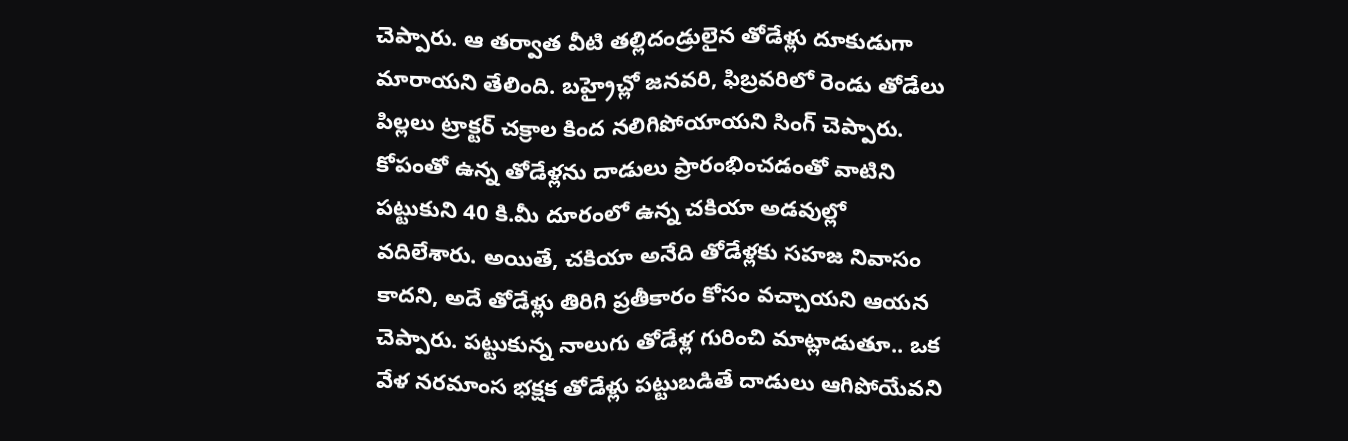చెప్పారు. ఆ తర్వాత వీటి తల్లిదండ్రులైన తోడేళ్లు దూకుడుగా మారాయని తేలింది. బహ్రైచ్లో జనవరి, ఫిబ్రవరిలో రెండు తోడేలు పిల్లలు ట్రాక్టర్ చక్రాల కింద నలిగిపోయాయని సింగ్ చెప్పారు.
కోపంతో ఉన్న తోడేళ్లను దాడులు ప్రారంభించడంతో వాటిని పట్టుకుని 40 కి.మీ దూరంలో ఉన్న చకియా అడవుల్లో వదిలేశారు. అయితే, చకియా అనేది తోడేళ్లకు సహజ నివాసం కాదని, అదే తోడేళ్లు తిరిగి ప్రతీకారం కోసం వచ్చాయని ఆయన చెప్పారు. పట్టుకున్న నాలుగు తోడేళ్ల గురించి మాట్లాడుతూ.. ఒక వేళ నరమాంస భక్షక తోడేళ్లు పట్టుబడితే దాడులు ఆగిపోయేవని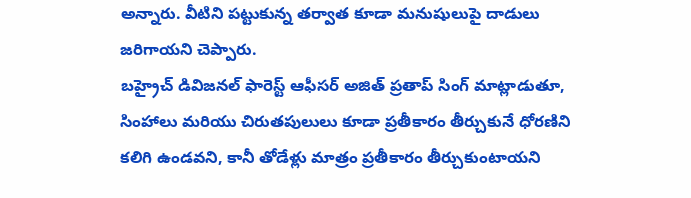అన్నారు. వీటిని పట్టుకున్న తర్వాత కూడా మనుషులుపై దాడులు జరిగాయని చెప్పారు.
బహ్రైచ్ డివిజనల్ ఫారెస్ట్ ఆఫీసర్ అజిత్ ప్రతాప్ సింగ్ మాట్లాడుతూ, సింహాలు మరియు చిరుతపులులు కూడా ప్రతీకారం తీర్చుకునే ధోరణిని కలిగి ఉండవని, కానీ తోడేళ్లు మాత్రం ప్రతీకారం తీర్చుకుంటాయని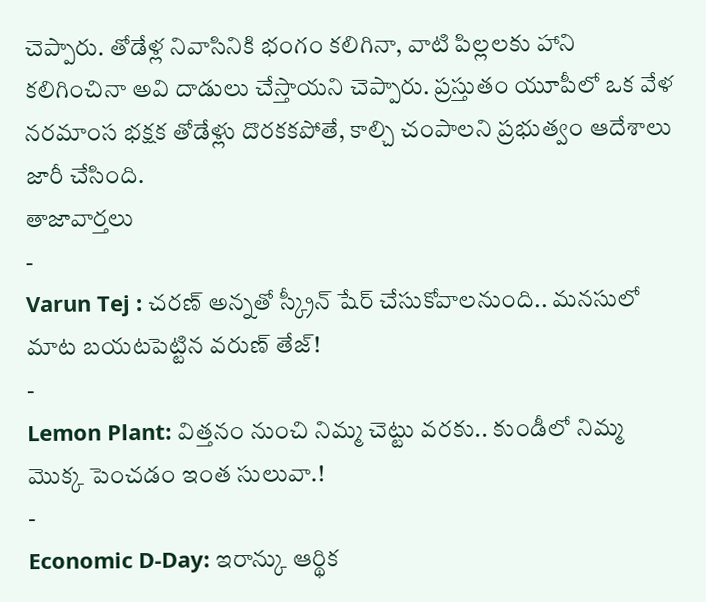చెప్పారు. తోడేళ్ల నివాసినికి భంగం కలిగినా, వాటి పిల్లలకు హాని కలిగించినా అవి దాడులు చేస్తాయని చెప్పారు. ప్రస్తుతం యూపీలో ఒక వేళ నరమాంస భక్షక తోడేళ్లు దొరకకపోతే, కాల్చి చంపాలని ప్రభుత్వం ఆదేశాలు జారీ చేసింది.
తాజావార్తలు
-
Varun Tej : చరణ్ అన్నతో స్క్రీన్ షేర్ చేసుకోవాలనుంది.. మనసులో మాట బయటపెట్టిన వరుణ్ తేజ్!
-
Lemon Plant: విత్తనం నుంచి నిమ్మ చెట్టు వరకు.. కుండీలో నిమ్మ మొక్క పెంచడం ఇంత సులువా.!
-
Economic D-Day: ఇరాన్కు ఆర్థిక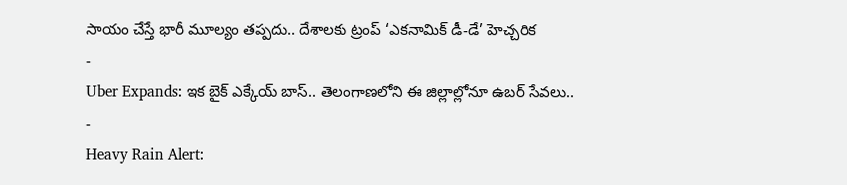సాయం చేస్తే భారీ మూల్యం తప్పదు.. దేశాలకు ట్రంప్ ‘ఎకనామిక్ డీ-డే’ హెచ్చరిక
-
Uber Expands: ఇక బైక్ ఎక్కేయ్ బాస్.. తెలంగాణలోని ఈ జిల్లాల్లోనూ ఉబర్ సేవలు..
-
Heavy Rain Alert: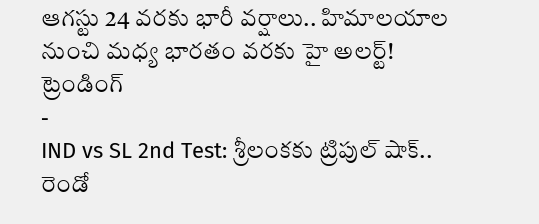ఆగస్టు 24 వరకు భారీ వర్షాలు.. హిమాలయాల నుంచి మధ్య భారతం వరకు హై అలర్ట్!
ట్రెండింగ్
-
IND vs SL 2nd Test: శ్రీలంకకు ట్రిపుల్ షాక్.. రెండో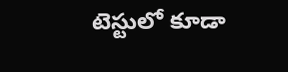టెస్టులో కూడా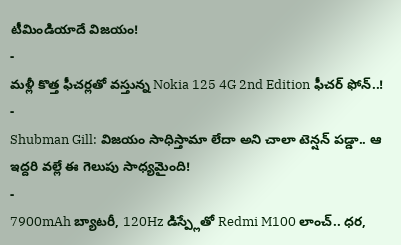టీమిండియాదే విజయం!
-
మళ్లీ కొత్త ఫీచర్లతో వస్తున్న Nokia 125 4G 2nd Edition ఫీచర్ ఫోన్..!
-
Shubman Gill: విజయం సాధిస్తామా లేదా అని చాలా టెన్షన్ పడ్డా.. ఆ ఇద్దరి వల్లే ఈ గెలుపు సాధ్యమైంది!
-
7900mAh బ్యాటరీ, 120Hz డిస్ప్లేతో Redmi M100 లాంచ్.. ధర,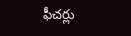ఫీచర్లు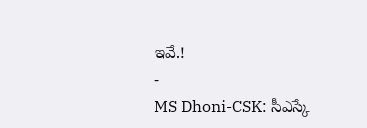ఇవే.!
-
MS Dhoni-CSK: సీఎస్కే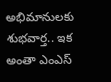అభిమానులకు శుభవార్త.. ఇక అంతా ఎంఎస్